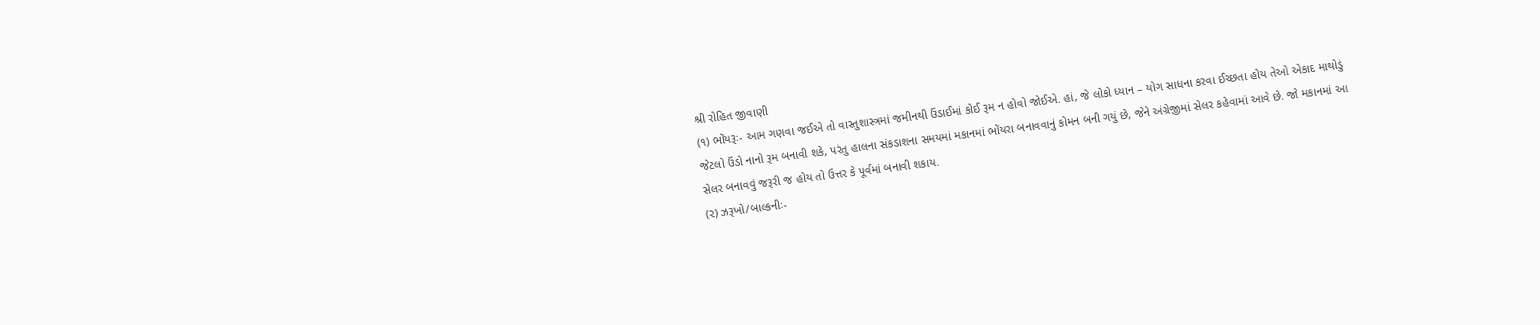શ્રી રોહિત જીવાણી
(૧) ભોંયરૂઃ- આમ ગણવા જઈએ તો વાસ્તુશાસ્ત્રમાં જમીનથી ઉંડાઈમાં કોઈ રૂમ ન હોવો જોઈએ. હાં, જે લોકો ધ્યાન – યોગ સાધના કરવા ઈચ્છતા હોય તેઓ એકાદ માથોડું જેટલો ઉંડો નાનો રૂમ બનાવી શકે, પરંતુ હાલના સંકડાશના સમયમાં મકાનમાં ભોંયરા બનાવવાનું કોમન બની ગયું છે, જેને અંગ્રેજીમાં સેલર કહેવામાં આવે છે. જો મકાનમાં આ સેલર બનાવવું જરૂરી જ હોય તો ઉત્તર કે પૂર્વમાં બનાવી શકાય.
(૨) ઝરૂખો/બાલ્કનીઃ-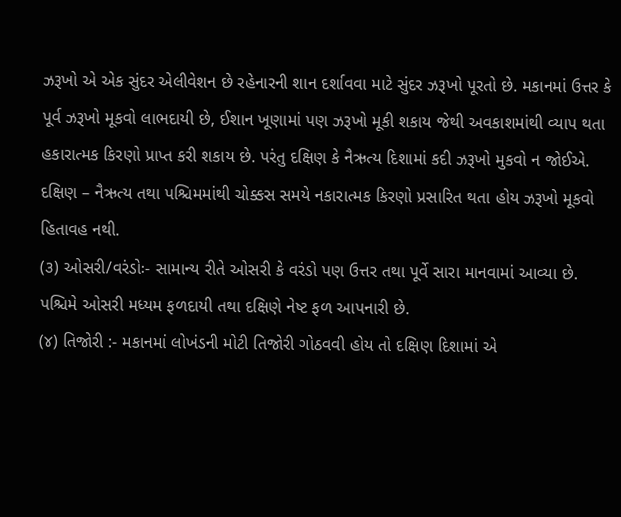ઝરૂખો એ એક સુંદર એલીવેશન છે રહેનારની શાન દર્શાવવા માટે સુંદર ઝરૂખો પૂરતો છે. મકાનમાં ઉત્તર કે પૂર્વ ઝરૂખો મૂકવો લાભદાયી છે, ઈશાન ખૂણામાં પણ ઝરૂખો મૂકી શકાય જેથી અવકાશમાંથી વ્યાપ થતા હકારાત્મક કિરણો પ્રાપ્ત કરી શકાય છે. પરંતુ દક્ષિણ કે નૈઋત્ય દિશામાં કદી ઝરૂખો મુકવો ન જોઈએ. દક્ષિણ – નૈઋત્ય તથા પશ્ચિમમાંથી ચોક્કસ સમયે નકારાત્મક કિરણો પ્રસારિત થતા હોય ઝરૂખો મૂકવો હિતાવહ નથી.
(૩) ઓસરી/વરંડોઃ- સામાન્ય રીતે ઓસરી કે વરંડો પણ ઉત્તર તથા પૂર્વે સારા માનવામાં આવ્યા છે. પશ્ચિમે ઓસરી મધ્યમ ફળદાયી તથા દક્ષિણે નેષ્ટ ફળ આપનારી છે.
(૪) તિજોરી :- મકાનમાં લોખંડની મોટી તિજોરી ગોઠવવી હોય તો દક્ષિણ દિશામાં એ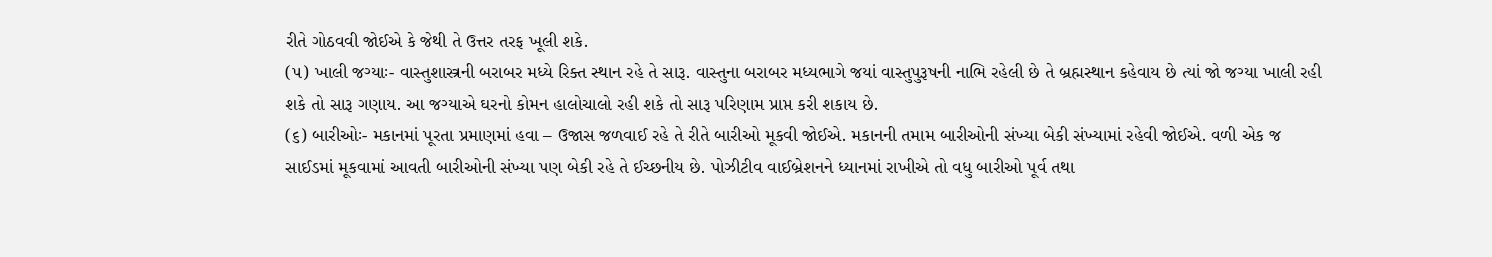રીતે ગોઠવવી જોઈએ કે જેથી તે ઉત્તર તરફ ખૂલી શકે.
(૫) ખાલી જગ્યાઃ- વાસ્તુશાસ્ત્રની બરાબર મધ્યે રિક્ત સ્થાન રહે તે સારૂ. વાસ્તુના બરાબર મધ્યભાગે જયાં વાસ્તુપુરૂષની નાભિ રહેલી છે તે બ્રહ્મસ્થાન કહેવાય છે ત્યાં જો જગ્યા ખાલી રહી શકે તો સારૂ ગણાય. આ જગ્યાએ ઘરનો કોમન હાલોચાલો રહી શકે તો સારૂ પરિણામ પ્રાપ્ત કરી શકાય છે.
(૬) બારીઓઃ- મકાનમાં પૂરતા પ્રમાણમાં હવા – ઉજાસ જળવાઈ રહે તે રીતે બારીઓ મૂકવી જોઈએ. મકાનની તમામ બારીઓની સંખ્યા બેકી સંખ્યામાં રહેવી જોઈએ. વળી એક જ સાઈડમાં મૂકવામાં આવતી બારીઓની સંખ્યા પણ બેકી રહે તે ઈચ્છનીય છે. પોઝીટીવ વાઈબ્રેશનને ધ્યાનમાં રાખીએ તો વધુ બારીઓ પૂર્વ તથા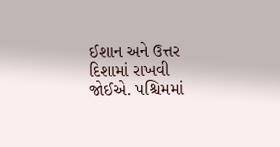ઈશાન અને ઉત્તર દિશામાં રાખવી જોઈએ. પશ્ચિમમાં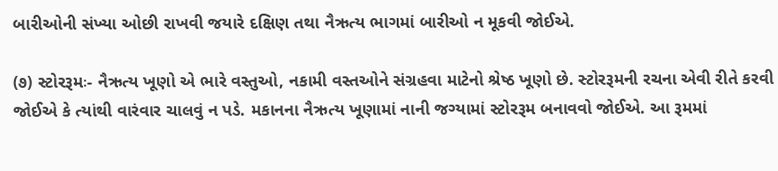બારીઓની સંખ્યા ઓછી રાખવી જયારે દક્ષિણ તથા નૈઋત્ય ભાગમાં બારીઓ ન મૂકવી જોઈએ.

(૭) સ્ટોરરૂમઃ- નૈઋત્ય ખૂણો એ ભારે વસ્તુઓ, નકામી વસ્તઓને સંગ્રહવા માટેનો શ્રેષ્ઠ ખૂણો છે. સ્ટોરરૂમની રચના એવી રીતે કરવી જોઈએ કે ત્યાંથી વારંવાર ચાલવું ન પડે. મકાનના નૈઋત્ય ખૂણામાં નાની જગ્યામાં સ્ટોરરૂમ બનાવવો જોઈએ. આ રૂમમાં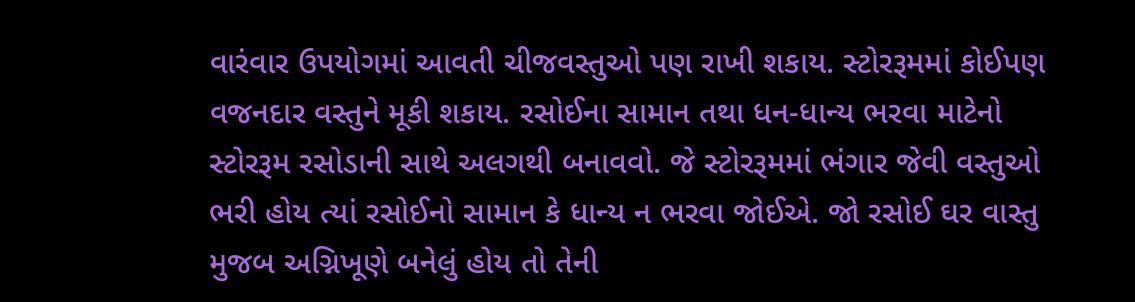વારંવાર ઉપયોગમાં આવતી ચીજવસ્તુઓ પણ રાખી શકાય. સ્ટોરરૂમમાં કોઈપણ વજનદાર વસ્તુને મૂકી શકાય. રસોઈના સામાન તથા ધન-ધાન્ય ભરવા માટેનો સ્ટોરરૂમ રસોડાની સાથે અલગથી બનાવવો. જે સ્ટોરરૂમમાં ભંગાર જેવી વસ્તુઓ ભરી હોય ત્યાં રસોઈનો સામાન કે ધાન્ય ન ભરવા જોઈએ. જો રસોઈ ઘર વાસ્તુ મુજબ અગ્નિખૂણે બનેલું હોય તો તેની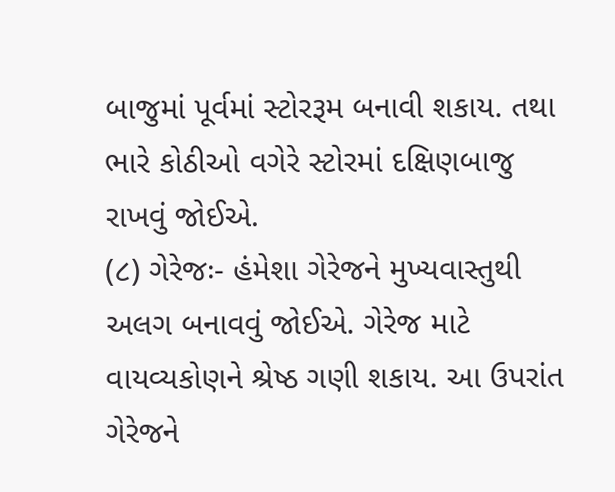બાજુમાં પૂર્વમાં સ્ટોરરૂમ બનાવી શકાય. તથા ભારે કોઠીઓ વગેરે સ્ટોરમાં દક્ષિણબાજુ રાખવું જોઈએ.
(૮) ગેરેજઃ- હંમેશા ગેરેજને મુખ્યવાસ્તુથી અલગ બનાવવું જોઈએ. ગેરેજ માટે વાયવ્યકોણને શ્રેષ્ઠ ગણી શકાય. આ ઉપરાંત ગેરેજને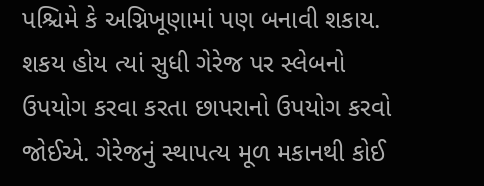પશ્ચિમે કે અગ્નિખૂણામાં પણ બનાવી શકાય. શકય હોય ત્યાં સુધી ગેરેજ પર સ્લેબનો ઉપયોગ કરવા કરતા છાપરાનો ઉપયોગ કરવો જોઈએ. ગેરેજનું સ્થાપત્ય મૂળ મકાનથી કોઈ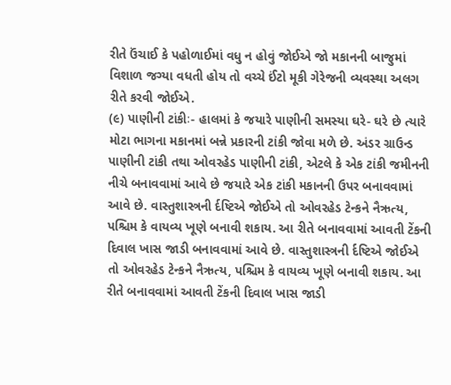રીતે ઉંચાઈ કે પહોળાઈમાં વધુ ન હોવું જોઈએ જો મકાનની બાજુમાં વિશાળ જગ્યા વધતી હોય તો વચ્ચે ઈંટો મૂકી ગેરેજની વ્યવસ્થા અલગ રીતે કરવી જોઈએ.
(૯) પાણીની ટાંકીઃ- હાલમાં કે જયારે પાણીની સમસ્યા ઘરે- ઘરે છે ત્યારે મોટા ભાગના મકાનમાં બન્ને પ્રકારની ટાંકી જોવા મળે છે. અંડર ગ્રાઉન્ડ પાણીની ટાંકી તથા ઓવરહેડ પાણીની ટાંકી, એટલે કે એક ટાંકી જમીનની નીચે બનાવવામાં આવે છે જયારે એક ટાંકી મકાનની ઉપર બનાવવામાં આવે છે. વાસ્તુશાસ્ત્રની ર્દષ્ટિએ જોઈએ તો ઓવરહેડ ટેન્કને નૈઋત્ય, પશ્ચિમ કે વાયવ્ય ખૂણે બનાવી શકાય. આ રીતે બનાવવામાં આવતી ટેંકની દિવાલ ખાસ જાડી બનાવવામાં આવે છે. વાસ્તુશાસ્ત્રની ર્દષ્ટિએ જોઈએ તો ઓવરહેડ ટેન્કને નૈઋત્ય, પશ્ચિમ કે વાયવ્ય ખૂણે બનાવી શકાય. આ રીતે બનાવવામાં આવતી ટેંકની દિવાલ ખાસ જાડી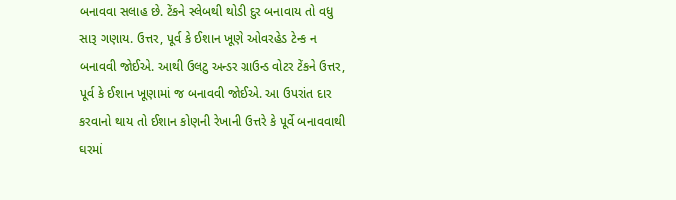બનાવવા સલાહ છે. ટેંકને સ્લેબથી થોડી દુર બનાવાય તો વધુ સારૂ ગણાય. ઉત્તર, પૂર્વ કે ઈશાન ખૂણે ઓવરહેડ ટેન્ક ન બનાવવી જોઈએ. આથી ઉલટુ અન્ડર ગ્રાઉન્ડ વોટર ટેંકને ઉત્તર, પૂર્વ કે ઈશાન ખૂણામાં જ બનાવવી જોઈએ. આ ઉપરાંત દાર કરવાનો થાય તો ઈશાન કોણની રેખાની ઉત્તરે કે પૂર્વે બનાવવાથી ઘરમાં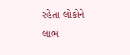રહેતા લોકોને લાભ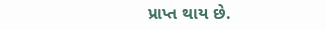પ્રાપ્ત થાય છે.